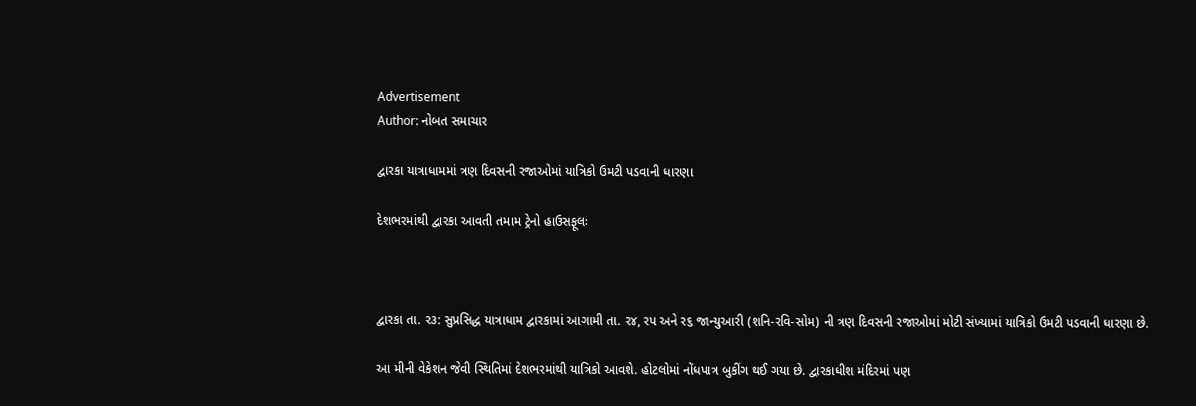Advertisement
Author: નોબત સમાચાર

દ્વારકા યાત્રાધામમાં ત્રણ દિવસની રજાઓમાં યાત્રિકો ઉમટી પડવાની ધારણા

દેશભરમાંથી દ્વારકા આવતી તમામ ટ્રેનો હાઉસફૂલઃ



દ્વારકા તા. ર૩: સુપ્રસિદ્ધ યાત્રાધામ દ્વારકામાં આગામી તા. ર૪, રપ અને ર૬ જાન્યુઆરી (શનિ-રવિ-સોમ) ની ત્રણ દિવસની રજાઓમાં મોટી સંખ્યામાં યાત્રિકો ઉમટી પડવાની ધારણા છે.

આ મીની વેકેશન જેવી સ્થિતિમાં દેશભરમાંથી યાત્રિકો આવશે. હોટલોમાં નોંધપાત્ર બુકીંગ થઈ ગયા છે. દ્વારકાધીશ મંદિરમાં પણ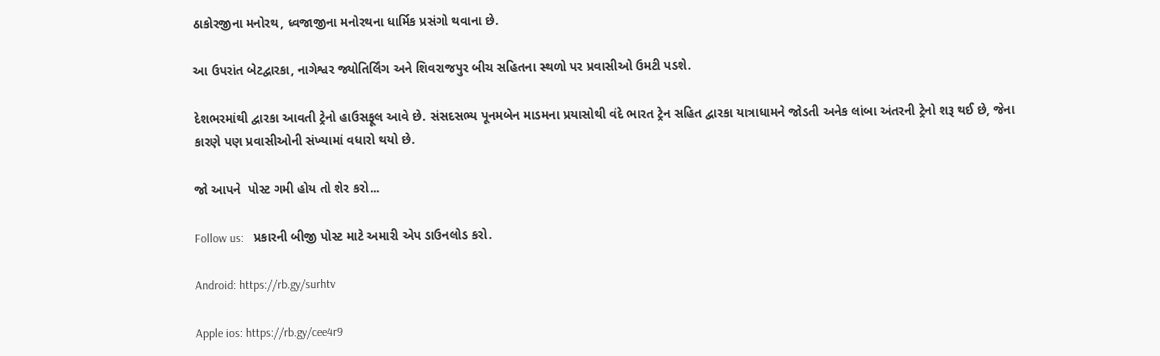ઠાકોરજીના મનોરથ, ધ્વજાજીના મનોરથના ધાર્મિક પ્રસંગો થવાના છે.

આ ઉપરાંત બેટદ્વારકા, નાગેશ્વર જ્યોતિર્લિંગ અને શિવરાજપુર બીચ સહિતના સ્થળો પર પ્રવાસીઓ ઉમટી પડશે.

દેશભરમાંથી દ્વારકા આવતી ટ્રેનો હાઉસફૂલ આવે છે. સંસદસભ્ય પૂનમબેન માડમના પ્રયાસોથી વંદે ભારત ટ્રેન સહિત દ્વારકા યાત્રાધામને જોડતી અનેક લાંબા અંતરની ટ્રેનો શરૂ થઈ છે, જેના કારણે પણ પ્રવાસીઓની સંખ્યામાં વધારો થયો છે.

જો આપને  પોસ્ટ ગમી હોય તો શેર કરો...

Follow us:   પ્રકારની બીજી પોસ્ટ માટે અમારી એપ ડાઉનલોડ કરો.

Android: https://rb.gy/surhtv

Apple ios: https://rb.gy/cee4r9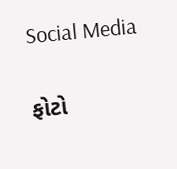Social Media

ફોટો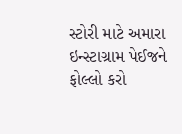સ્ટોરી માટે અમારા ઇન્સ્ટાગ્રામ પેઈજને ફોલ્લો કરો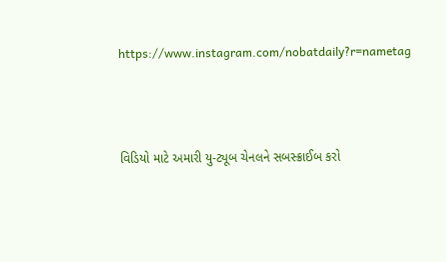https://www.instagram.com/nobatdaily?r=nametag



વિડિયો માટે અમારી યુ-ટ્યૂબ ચેનલને સબસ્ક્રાઈબ કરો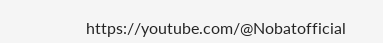https://youtube.com/@Nobatofficial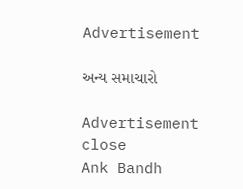Advertisement

અન્ય સમાચારો

Advertisement
close
Ank Bandh